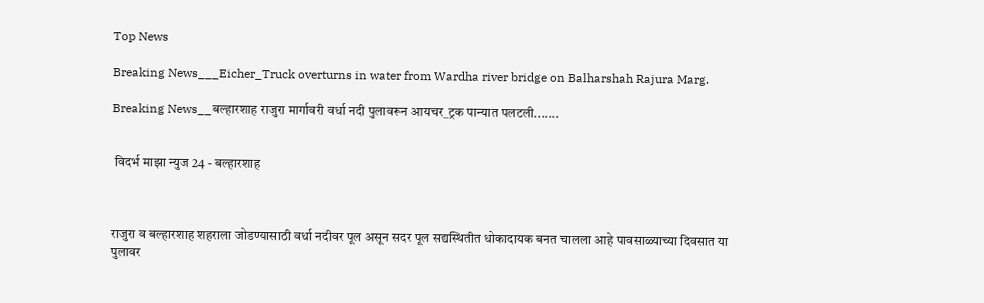Top News

Breaking News___Eicher_Truck overturns in water from Wardha river bridge on Balharshah Rajura Marg.

Breaking News__बल्हारशाह राजुरा मार्गावरी वर्धा नदी पुलावरून आयचर_ट्रक पान्यात पलटली.......


 विदर्भ माझा न्युज 24 - बल्हारशाह



राजुरा व बल्हारशाह शहराला जोडण्यासाठी वर्धा नदीवर पूल असून सदर पूल सद्यस्थितीत धोकादायक बनत चालला आहे पावसाळ्याच्या दिवसात या पुलावर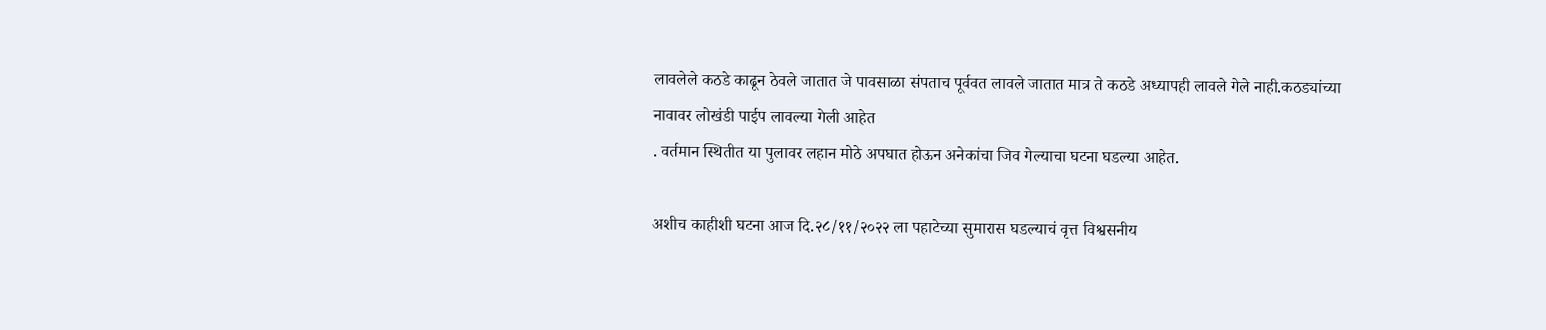लावलेले कठडे काढून ठेवले जातात जे पावसाळा संपताच पूर्ववत लावले जातात मात्र ते कठडे अध्यापही लावले गेले नाही.कठड्यांच्या नावावर लोखंडी पाईप लावल्या गेली आहेत
. वर्तमान स्थितीत या पुलावर लहान मोठे अपघात होऊन अनेकांचा जिव गेल्याचा घटना घडल्या आहेत.

अशीच काहीशी घटना आज दि.२८/११/२०२२ ला पहाटेच्या सुमारास घडल्याचं वृत्त विश्वसनीय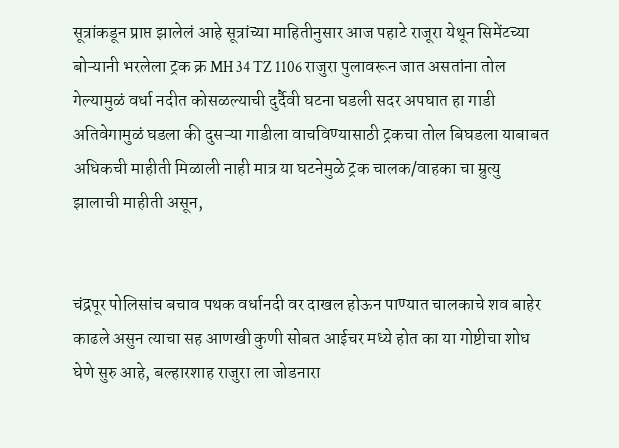सूत्रांकडून प्राप्त झालेलं आहे सूत्रांच्या माहितीनुसार आज पहाटे राजूरा येथून सिमेंटच्या बोऱ्यानी भरलेला ट्रक क्र MH 34 TZ 1106 राजुरा पुलावरून जात असतांना तोल गेल्यामुळं वर्धा नदीत कोसळल्याची दुर्दैवी घटना घडली सदर अपघात हा गाडी अतिवेगामुळं घडला की दुसऱ्या गाडीला वाचविण्यासाठी ट्रकचा तोल बिघडला याबाबत अधिकची माहीती मिळाली नाही मात्र या घटनेमुळे ट्रक चालक/वाहका चा म्रुत्यु झालाची माहीती असून,


चंद्रपूर पोलिसांच बचाव पथक वर्धानदी वर दाखल होऊन पाण्यात चालकाचे शव बाहेर काढले असुन त्याचा सह आणखी कुणी सोबत आईचर मध्ये होत का या गोष्टीचा शोध घेणे सुरु आहे, बल्हारशाह राजुरा ला जोडनारा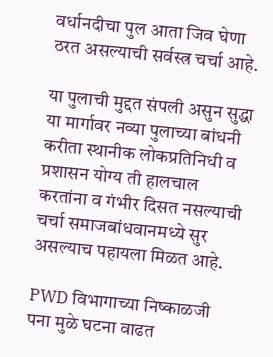वर्धानदीचा पुल आता जिव घेणा ठरत असल्याची सर्वस्त्र चर्चा आहे.

या पुलाची मुद्दत संपली असुन सुद्धा या मार्गावर नव्या पुलाच्या बांधनी करीता स्थानीक लोकप्रतिनिधी व प्रशासन योग्य ती हालचाल‌ करतांना व गंभीर दिसत नसल्याची चर्चा समाजबांधवानमध्ये सुर असल्याच पहायला मिळत आहे.

PWD विभागाच्या निष्काळजी पना मुळे घटना वाढत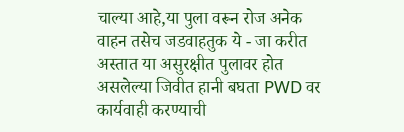चाल्या आहे,या पुला वरून रोज अनेक वाहन तसेच जडवाहतुक ये - जा करीत अस्तात या असुरक्षीत पुलावर होत असलेल्या जिवीत हानी बघता PWD वर कार्यवाही करण्याची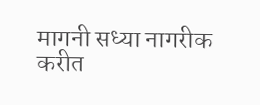मागनी सध्या नागरीक करीत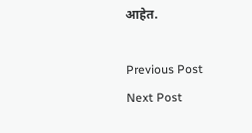आहे‌त.

Previous Post Next Post